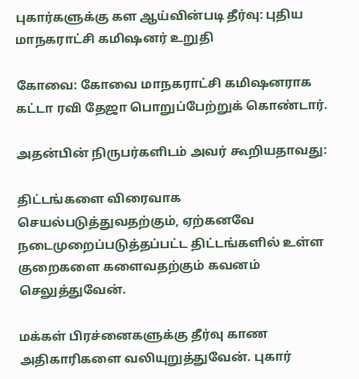புகார்களுக்கு கள ஆய்வின்படி தீர்வு: புதிய  மாநகராட்சி கமிஷனர் உறுதி

கோவை: கோவை மாநகராட்சி கமிஷனராக கட்டா ரவி தேஜா பொறுப்பேற்றுக் கொண்டார்.

அதன்பின் நிருபர்களிடம் அவர் கூறியதாவது:

திட்டங்களை விரைவாக செயல்படுத்துவதற்கும், ஏற்கனவே நடைமுறைப்படுத்தப்பட்ட திட்டங்களில் உள்ள குறைகளை களைவதற்கும் கவனம் செலுத்துவேன்.

மக்கள் பிரச்னைகளுக்கு தீர்வு காண அதிகாரிகளை வலியுறுத்துவேன். புகார்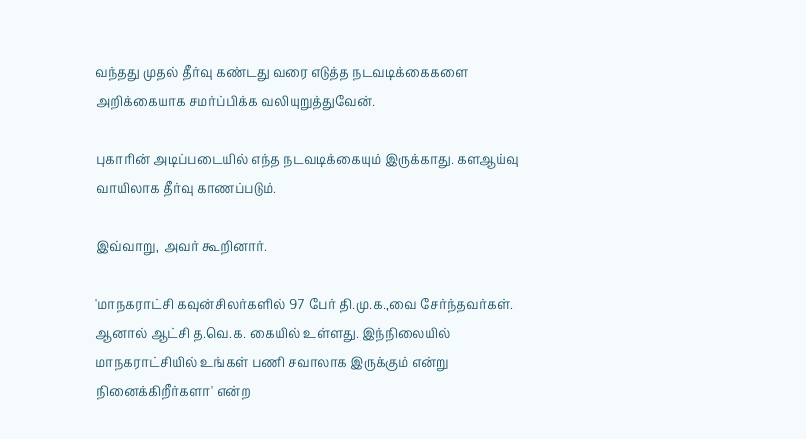வந்தது முதல் தீர்வு கண்டது வரை எடுத்த நடவடிக்கைகளை அறிக்கையாக சமர்ப்பிக்க வலியுறுத்துவேன்.

புகாரின் அடிப்படையில் எந்த நடவடிக்கையும் இருக்காது. களஆய்வு வாயிலாக தீர்வு காணப்படும்.

இவ்வாறு, அவர் கூறினார்.

'மாநகராட்சி கவுன்சிலர்களில் 97 பேர் தி.மு.க.,வை சேர்ந்தவர்கள். ஆனால் ஆட்சி த.வெ.க. கையில் உள்ளது. இந்நிலையில் மாநகராட்சியில் உங்கள் பணி சவாலாக இருக்கும் என்று நினைக்கிறீர்களா' என்ற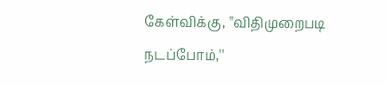கேள்விக்கு, ''விதிமுறைபடி நடப்போம்,''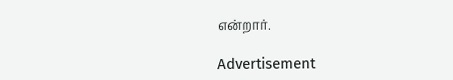என்றார்.

Advertisement